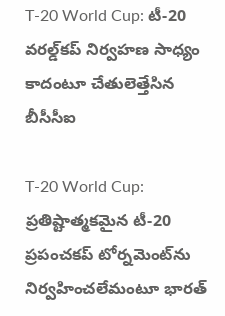T-20 World Cup: టీ-20 వరల్డ్‌కప్‌ నిర్వహణ సాధ్యం కాదంటూ చేతులెత్తేసిన బీసీసీఐ

T-20 World Cup: ప్రతిష్టాత్మకమైన టీ-20 ప్రపంచకప్‌ టోర్నమెంట్‌ను నిర్వహించలేమంటూ భారత్‌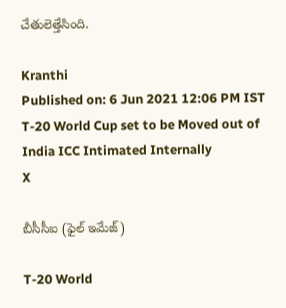చేతులెత్తేసింది.

Kranthi
Published on: 6 Jun 2021 12:06 PM IST
T-20 World Cup set to be Moved out of India ICC Intimated Internally
X

బీసీసీఐ (ఫైల్ ఇమేజ్)

T-20 World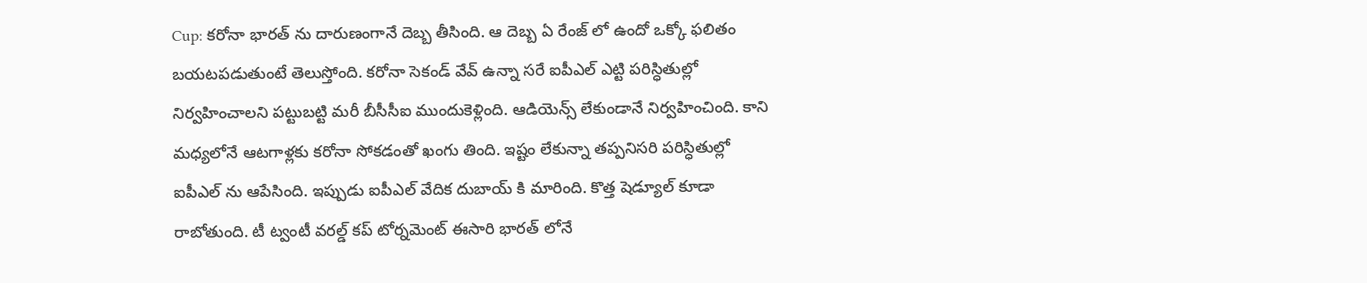Cup: కరోనా భారత్ ను దారుణంగానే దెబ్బ తీసింది. ఆ దెబ్బ ఏ రేంజ్ లో ఉందో ఒక్కో ఫలితం బయటపడుతుంటే తెలుస్తోంది. కరోనా సెకండ్ వేవ్ ఉన్నా సరే ఐపీఎల్ ఎట్టి పరిస్ధితుల్లో నిర్వహించాలని పట్టుబట్టి మరీ బీసీసీఐ ముందుకెళ్లింది. ఆడియెన్స్ లేకుండానే నిర్వహించింది. కాని మధ్యలోనే ఆటగాళ్లకు కరోనా సోకడంతో ఖంగు తింది. ఇష్టం లేకున్నా తప్పనిసరి పరిస్ధితుల్లో ఐపీఎల్ ను ఆపేసింది. ఇప్పుడు ఐపీఎల్ వేదిక దుబాయ్ కి మారింది. కొత్త షెడ్యూల్ కూడా రాబోతుంది. టీ ట్వంటీ వరల్డ్ కప్ టోర్నమెంట్ ఈసారి భారత్ లోనే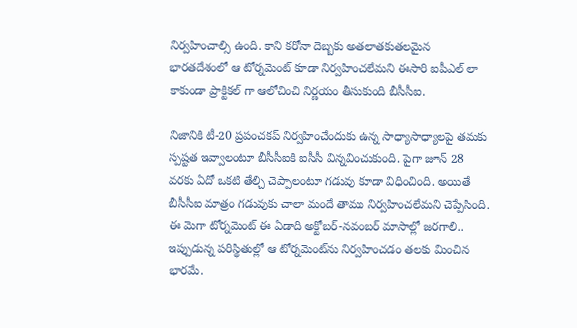నిర్వహించాల్సి ఉంది. కాని కరోనా దెబ్బకు అతలాతకుతలమైన భారతదేశంలో ఆ టోర్నమెంట్ కూడా నిర్వహించలేమని ఈసారి ఐపీఎల్ లా కాకుండా ప్రాక్టికల్ గా ఆలోచించి నిర్ణయం తీసుకుంది బీసీసీఐ.

నిజానికి టీ-20 ప్రపంచకప్‌ నిర్వహించేందుకు ఉన్న సాధ్యాసాధ్యాలపై తమకు స్పష్టత ఇవ్వాలంటూ బీసీసీఐకి ఐసీసీ విన్నవించుకుంది. పైగా జూన్‌ 28 వరకు ఏదో ఒకటి తేల్చి చెప్పాలంటూ గడువు కూడా విధించింది. అయితే బీసీసీఐ మాత్రం గడువుకు చాలా మందే తాము నిర్వహించలేమని చెప్పేసింది. ఈ మెగా టోర్నమెంట్‌ ఈ ఏడాది అక్టోబర్‌-నవంబర్‌ మాసాల్లో జరగాలి.. ఇప్పుడున్న పరిస్థితుల్లో ఆ టోర్నమెంట్‌ను నిర్వహించడం తలకు మించిన భారమే.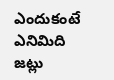ఎందుకంటే ఎనిమిది జట్లు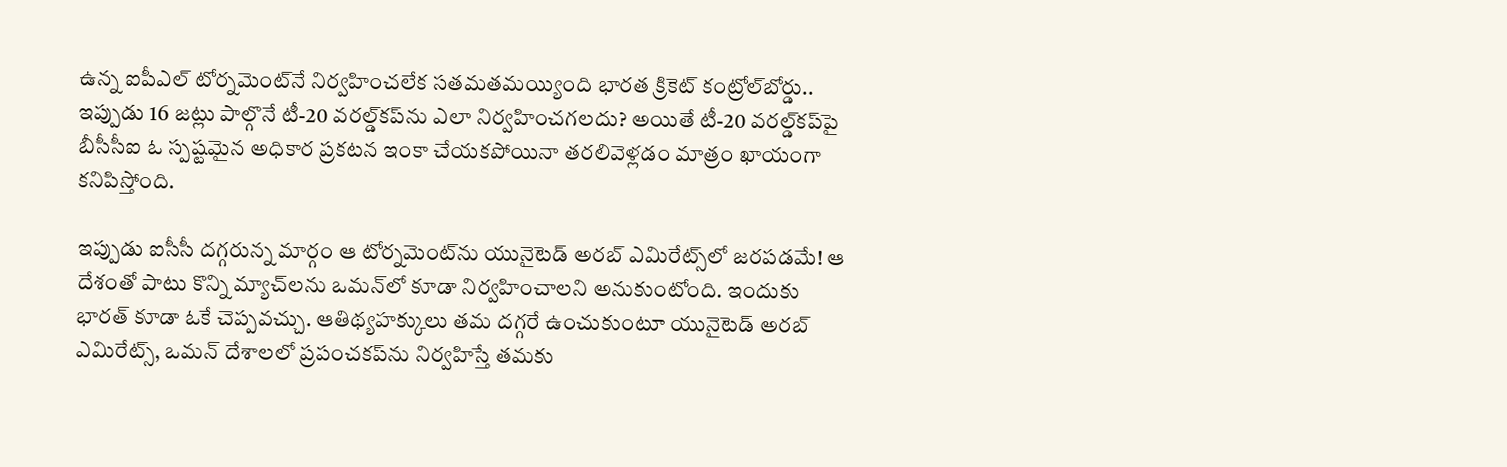ఉన్న ఐపీఎల్‌ టోర్నమెంట్‌నే నిర్వహించలేక సతమతమయ్యింది భారత క్రికెట్‌ కంట్రోల్‌బోర్డు.. ఇప్పుడు 16 జట్లు పాల్గొనే టీ-20 వరల్డ్‌కప్‌ను ఎలా నిర్వహించగలదు? అయితే టీ-20 వరల్డ్‌కప్‌పై బీసీసీఐ ఓ స్పష్టమైన అధికార ప్రకటన ఇంకా చేయకపోయినా తరలివెళ్లడం మాత్రం ఖాయంగా కనిపిస్తోంది.

ఇప్పుడు ఐసీసీ దగ్గరున్న మార్గం ఆ టోర్నమెంట్‌ను యునైటెడ్‌ అరబ్‌ ఎమిరేట్స్‌లో జరపడమే! ఆ దేశంతో పాటు కొన్ని మ్యాచ్‌లను ఒమన్‌లో కూడా నిర్వహించాలని అనుకుంటోంది. ఇందుకు భారత్‌ కూడా ఓకే చెప్పవచ్చు. ఆతిథ్యహక్కులు తమ దగ్గరే ఉంచుకుంటూ యునైటెడ్‌ అరబ్‌ ఎమిరేట్స్‌, ఒమన్‌ దేశాలలో ప్రపంచకప్‌ను నిర్వహిస్తే తమకు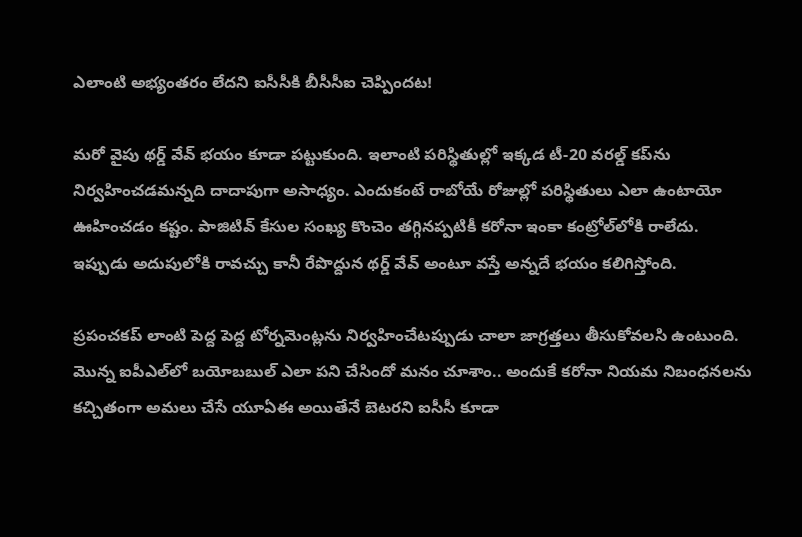ఎలాంటి అభ్యంతరం లేదని ఐసీసీకి బీసీసీఐ చెప్పిందట!

మరో వైపు థర్డ్‌ వేవ్‌ భయం కూడా పట్టుకుంది. ఇలాంటి పరిస్థితుల్లో ఇక్కడ టీ-20 వరల్డ్‌ కప్‌ను నిర్వహించడమన్నది దాదాపుగా అసాధ్యం. ఎందుకంటే రాబోయే రోజుల్లో పరిస్థితులు ఎలా ఉంటాయో ఊహించడం కష్టం. పాజిటివ్‌ కేసుల సంఖ్య కొంచెం తగ్గినప్పటికీ కరోనా ఇంకా కంట్రోల్‌లోకి రాలేదు. ఇప్పుడు అదుపులోకి రావచ్చు కానీ రేపొద్దున థర్డ్‌ వేవ్‌ అంటూ వస్తే అన్నదే భయం కలిగిస్తోంది.

ప్రపంచకప్‌ లాంటి పెద్ద పెద్ద టోర్నమెంట్లను నిర్వహించేటప్పుడు చాలా జాగ్రత్తలు తీసుకోవలసి ఉంటుంది. మొన్న ఐపీఎల్‌లో బయోబబుల్‌ ఎలా పని చేసిందో మనం చూశాం.. అందుకే కరోనా నియమ నిబంధనలను కచ్చితంగా అమలు చేసే యూఏఈ అయితేనే బెటరని ఐసీసీ కూడా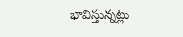భావిస్తున్నట్లు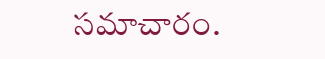సమాచారం.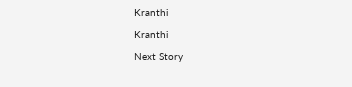Kranthi

Kranthi

Next Story